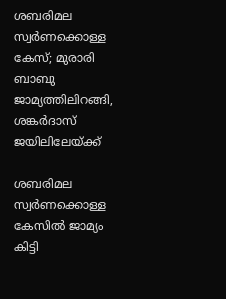ശബരിമല സ്വർണക്കൊള്ള കേസ്; മുരാരി ബാബു ജാമ്യത്തിലിറങ്ങി, ശങ്കർദാസ് ജയിലിലേയ്ക്ക്

ശബരിമല സ്വര്‍ണക്കൊള്ള കേസില്‍ ജാമ്യം കിട്ടി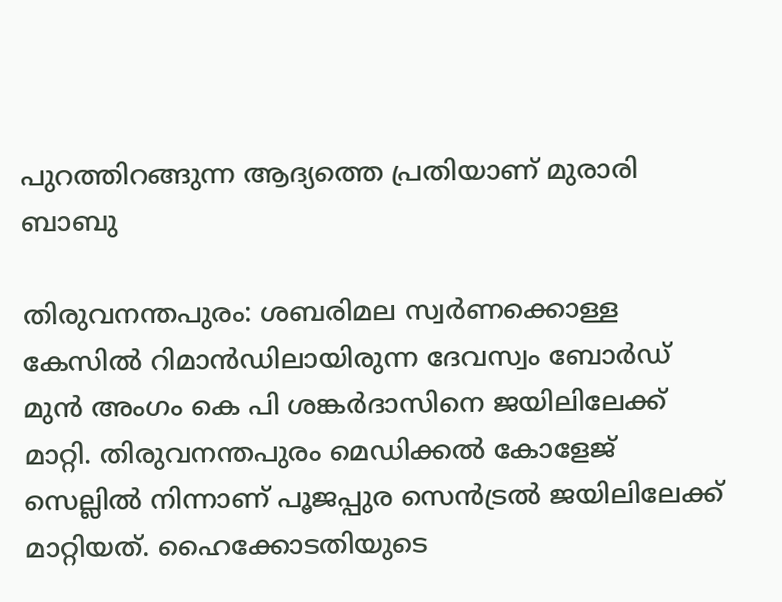പുറത്തിറങ്ങുന്ന ആദ്യത്തെ പ്രതിയാണ് മുരാരി ബാബു

തിരുവനന്തപുരം: ശബരിമല സ്വര്‍ണക്കൊള്ള കേസില്‍ റിമാന്‍ഡിലായിരുന്ന ദേവസ്വം ബോര്‍ഡ് മുന്‍ അംഗം കെ പി ശങ്കര്‍ദാസിനെ ജയിലിലേക്ക് മാറ്റി. തിരുവനന്തപുരം മെഡിക്കല്‍ കോളേജ് സെല്ലില്‍ നിന്നാണ് പൂജപ്പുര സെന്‍ട്രല്‍ ജയിലിലേക്ക് മാറ്റിയത്. ഹൈക്കോടതിയുടെ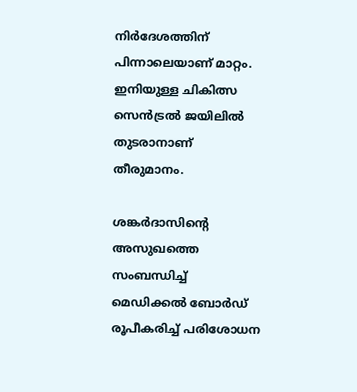നിര്‍ദേശത്തിന് പിന്നാലെയാണ് മാറ്റം. ഇനിയുള്ള ചികിത്സ സെന്‍ട്രല്‍ ജയിലില്‍ തുടരാനാണ് തീരുമാനം.

ശങ്കര്‍ദാസിന്റെ അസുഖത്തെ സംബന്ധിച്ച് മെഡിക്കല്‍ ബോര്‍ഡ് രൂപീകരിച്ച് പരിശോധന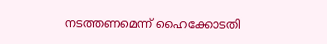നടത്തണമെന്ന് ഹൈക്കോടതി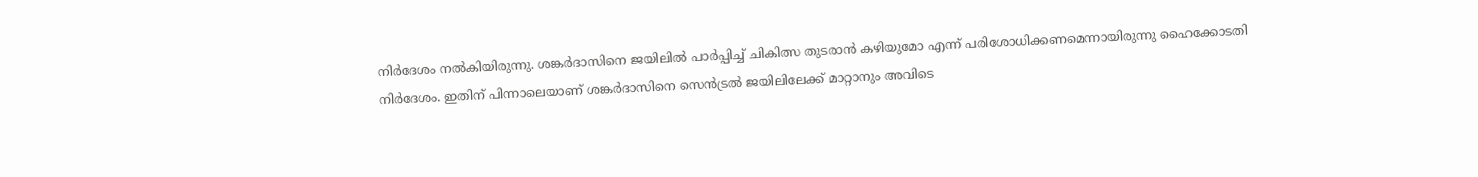നിര്‍ദേശം നല്‍കിയിരുന്നു. ശങ്കര്‍ദാസിനെ ജയിലില്‍ പാര്‍പ്പിച്ച് ചികിത്സ തുടരാന്‍ കഴിയുമോ എന്ന് പരിശോധിക്കണമെന്നായിരുന്നു ഹൈക്കോടതി നിര്‍ദേശം. ഇതിന് പിന്നാലെയാണ് ശങ്കർദാസിനെ സെൻട്രൽ ജയിലിലേക്ക് മാറ്റാനും അവിടെ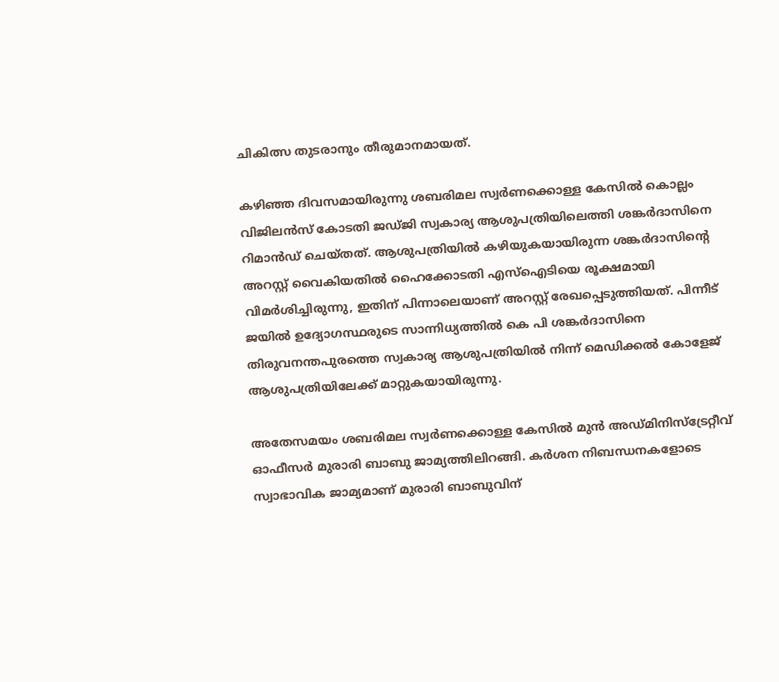ചികിത്സ തുടരാനും തീരുമാനമായത്.

കഴിഞ്ഞ ദിവസമായിരുന്നു ശബരിമല സ്വര്‍ണക്കൊള്ള കേസില്‍ കൊല്ലം വിജിലന്‍സ് കോടതി ജഡ്ജി സ്വകാര്യ ആശുപത്രിയിലെത്തി ശങ്കര്‍ദാസിനെ റിമാന്‍ഡ് ചെയ്തത്. ആശുപത്രിയില്‍ കഴിയുകയായിരുന്ന ശങ്കര്‍ദാസിന്റെ അറസ്റ്റ് വൈകിയതില്‍ ഹൈക്കോടതി എസ്‌ഐടിയെ രൂക്ഷമായി വിമര്‍ശിച്ചിരുന്നു, ഇതിന് പിന്നാലെയാണ് അറസ്റ്റ് രേഖപ്പെടുത്തിയത്. പിന്നീട് ജയില്‍ ഉദ്യോഗസ്ഥരുടെ സാന്നിധ്യത്തില്‍ കെ പി ശങ്കര്‍ദാസിനെ തിരുവനന്തപുരത്തെ സ്വകാര്യ ആശുപത്രിയില്‍ നിന്ന് മെഡിക്കല്‍ കോളേജ് ആശുപത്രിയിലേക്ക് മാറ്റുകയായിരുന്നു.

അതേസമയം ശബരിമല സ്വര്‍ണക്കൊള്ള കേസില്‍ മുന്‍ അഡ്മിനിസ്‌ട്രേറ്റീവ് ഓഫീസര്‍ മുരാരി ബാബു ജാമ്യത്തിലിറങ്ങി. കര്‍ശന നിബന്ധനകളോടെ സ്വാഭാവിക ജാമ്യമാണ് മുരാരി ബാബുവിന്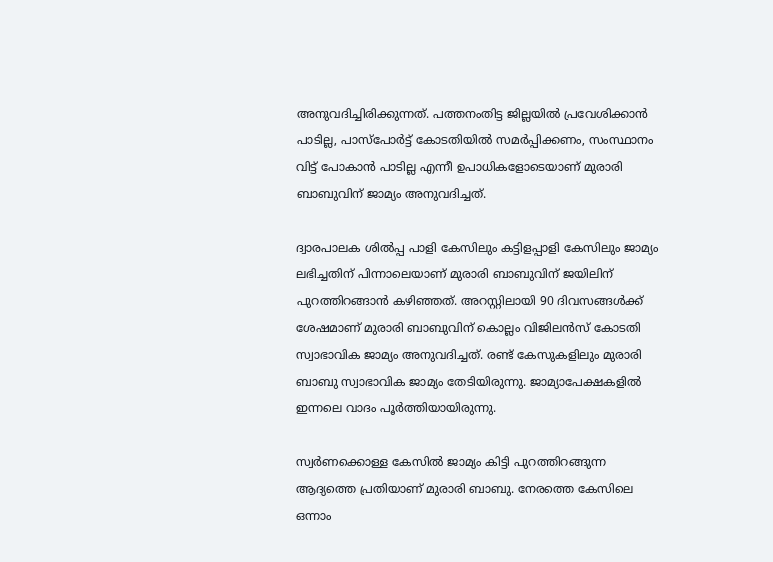അനുവദിച്ചിരിക്കുന്നത്. പത്തനംതിട്ട ജില്ലയില്‍ പ്രവേശിക്കാന്‍ പാടില്ല, പാസ്‌പോര്‍ട്ട് കോടതിയില്‍ സമര്‍പ്പിക്കണം, സംസ്ഥാനം വിട്ട് പോകാന്‍ പാടില്ല എന്നീ ഉപാധികളോടെയാണ് മുരാരി ബാബുവിന് ജാമ്യം അനുവദിച്ചത്.

ദ്വാരപാലക ശില്‍പ്പ പാളി കേസിലും കട്ടിളപ്പാളി കേസിലും ജാമ്യം ലഭിച്ചതിന് പിന്നാലെയാണ് മുരാരി ബാബുവിന് ജയിലിന് പുറത്തിറങ്ങാന്‍ കഴിഞ്ഞത്. അറസ്റ്റിലായി 90 ദിവസങ്ങള്‍ക്ക് ശേഷമാണ് മുരാരി ബാബുവിന് കൊല്ലം വിജിലന്‍സ് കോടതി സ്വാഭാവിക ജാമ്യം അനുവദിച്ചത്. രണ്ട് കേസുകളിലും മുരാരി ബാബു സ്വാഭാവിക ജാമ്യം തേടിയിരുന്നു. ജാമ്യാപേക്ഷകളില്‍ ഇന്നലെ വാദം പൂര്‍ത്തിയായിരുന്നു.

സ്വര്‍ണക്കൊള്ള കേസില്‍ ജാമ്യം കിട്ടി പുറത്തിറങ്ങുന്ന ആദ്യത്തെ പ്രതിയാണ് മുരാരി ബാബു. നേരത്തെ കേസിലെ ഒന്നാം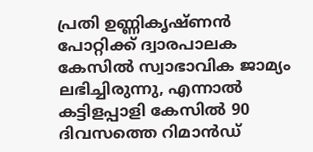പ്രതി ഉണ്ണികൃഷ്ണന്‍ പോറ്റിക്ക് ദ്വാരപാലക കേസില്‍ സ്വാഭാവിക ജാമ്യം ലഭിച്ചിരുന്നു, എന്നാല്‍ കട്ടിളപ്പാളി കേസില്‍ 90 ദിവസത്തെ റിമാന്‍ഡ്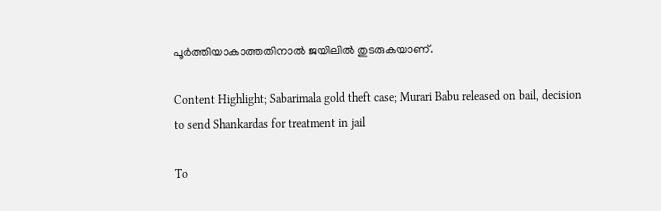പൂര്‍ത്തിയാകാത്തതിനാല്‍ ജയിലില്‍ തുടരുകയാണ്.

Content Highlight; Sabarimala gold theft case; Murari Babu released on bail, decision to send Shankardas for treatment in jail

To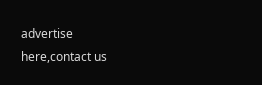advertise here,contact us